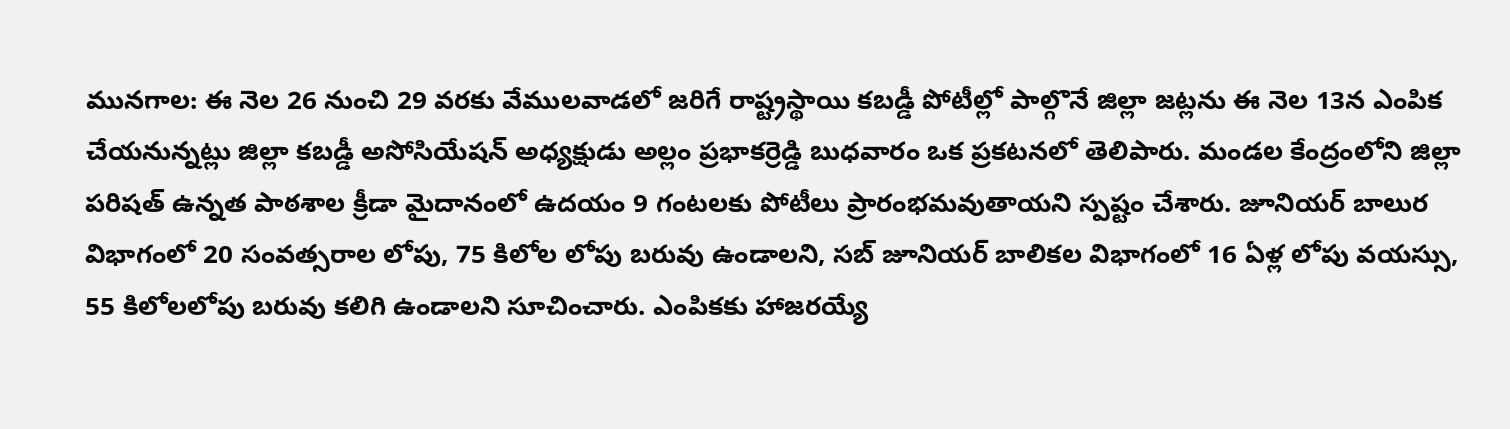మునగాల: ఈ నెల 26 నుంచి 29 వరకు వేములవాడలో జరిగే రాష్ట్రస్థాయి కబడ్డీ పోటీల్లో పాల్గొనే జిల్లా జట్లను ఈ నెల 13న ఎంపిక చేయనున్నట్లు జిల్లా కబడ్డీ అసోసియేషన్ అధ్యక్షుడు అల్లం ప్రభాకర్రెడ్డి బుధవారం ఒక ప్రకటనలో తెలిపారు. మండల కేంద్రంలోని జిల్లా పరిషత్ ఉన్నత పాఠశాల క్రీడా మైదానంలో ఉదయం 9 గంటలకు పోటీలు ప్రారంభమవుతాయని స్పష్టం చేశారు. జూనియర్ బాలుర విభాగంలో 20 సంవత్సరాల లోపు, 75 కిలోల లోపు బరువు ఉండాలని, సబ్ జూనియర్ బాలికల విభాగంలో 16 ఏళ్ల లోపు వయస్సు, 55 కిలోలలోపు బరువు కలిగి ఉండాలని సూచించారు. ఎంపికకు హాజరయ్యే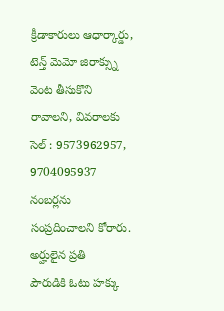క్రీడాకారులు ఆధార్కార్డు, టెన్త్ మెమో జిరాక్స్ను వెంట తీసుకొని రావాలని, వివరాలకు సెల్ : 9573962957, 9704095937 నంబర్లను సంప్రదించాలని కోరారు.
అర్హులైన ప్రతి
పౌరుడికి ఓటు హక్కు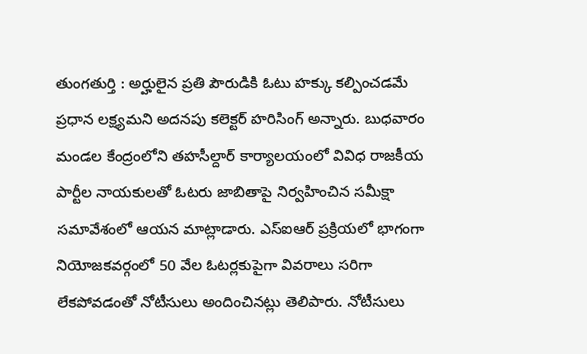తుంగతుర్తి : అర్హులైన ప్రతి పౌరుడికి ఓటు హక్కు కల్పించడమే ప్రధాన లక్ష్యమని అదనపు కలెక్టర్ హరిసింగ్ అన్నారు. బుధవారం మండల కేంద్రంలోని తహసీల్దార్ కార్యాలయంలో వివిధ రాజకీయ పార్టీల నాయకులతో ఓటరు జాబితాపై నిర్వహించిన సమీక్షా సమావేశంలో ఆయన మాట్లాడారు. ఎస్ఐఆర్ ప్రక్రియలో భాగంగా నియోజకవర్గంలో 50 వేల ఓటర్లకుపైగా వివరాలు సరిగా లేకపోవడంతో నోటీసులు అందించినట్లు తెలిపారు. నోటీసులు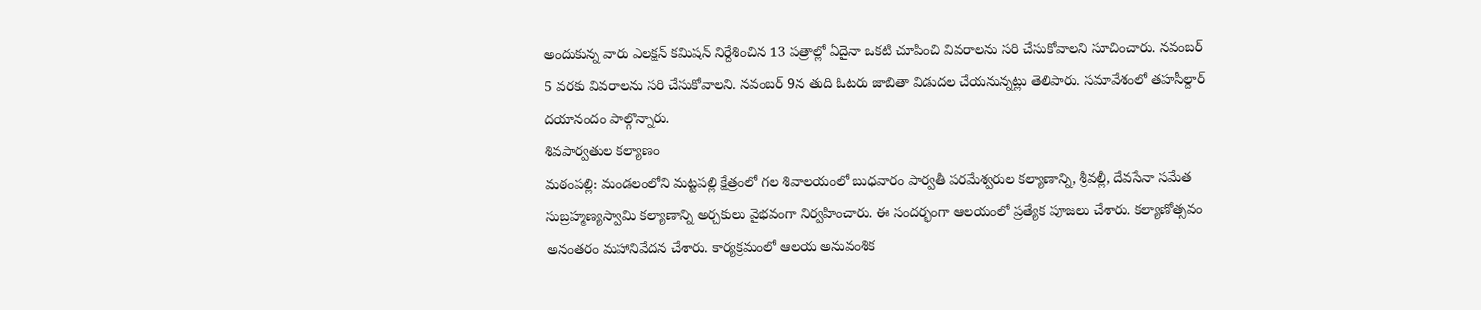అందుకున్న వారు ఎలక్షన్ కమిషన్ నిర్దేశించిన 13 పత్రాల్లో ఏదైనా ఒకటి చూపించి వివరాలను సరి చేసుకోవాలని సూచించారు. నవంబర్ 5 వరకు వివరాలను సరి చేసుకోవాలని. నవంబర్ 9న తుది ఓటరు జాబితా విడుదల చేయనున్నట్లు తెలిపారు. సమావేశంలో తహసీల్దార్ దయానందం పాల్గొన్నారు.
శివపార్వతుల కల్యాణం
మఠంపల్లి: మండలంలోని మట్టపల్లి క్షేత్రంలో గల శివాలయంలో బుధవారం పార్వతీ పరమేశ్వరుల కల్యాణాన్ని, శ్రీవల్లీ, దేవసేనా సమేత సుబ్రహ్మణ్యస్వామి కల్యాణాన్ని అర్చకులు వైభవంగా నిర్వహించారు. ఈ సందర్భంగా ఆలయంలో ప్రత్యేక పూజలు చేశారు. కల్యాణోత్సవం అనంతరం మహానివేదన చేశారు. కార్యక్రమంలో ఆలయ అనువంశిక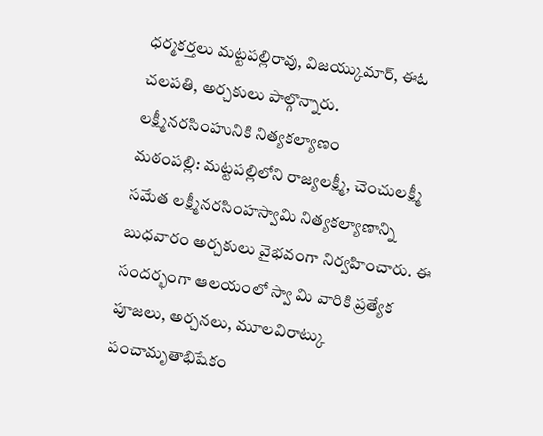ధర్మకర్తలు మట్టపల్లిరావు, విజయ్కుమార్, ఈఓ చలపతి, అర్చకులు పాల్గొన్నారు.
లక్ష్మీనరసింహునికి నిత్యకల్యాణం
మఠంపల్లి: మట్టపల్లిలోని రాజ్యలక్ష్మీ, చెంచులక్ష్మీ సమేత లక్ష్మీనరసింహస్వామి నిత్యకల్యాణాన్ని బుధవారం అర్చకులు వైభవంగా నిర్వహించారు. ఈ సందర్భంగా ఆలయంలో స్వా మి వారికి ప్రత్యేక పూజలు, అర్చనలు, మూలవిరాట్కు పంచామృతాభిషేకం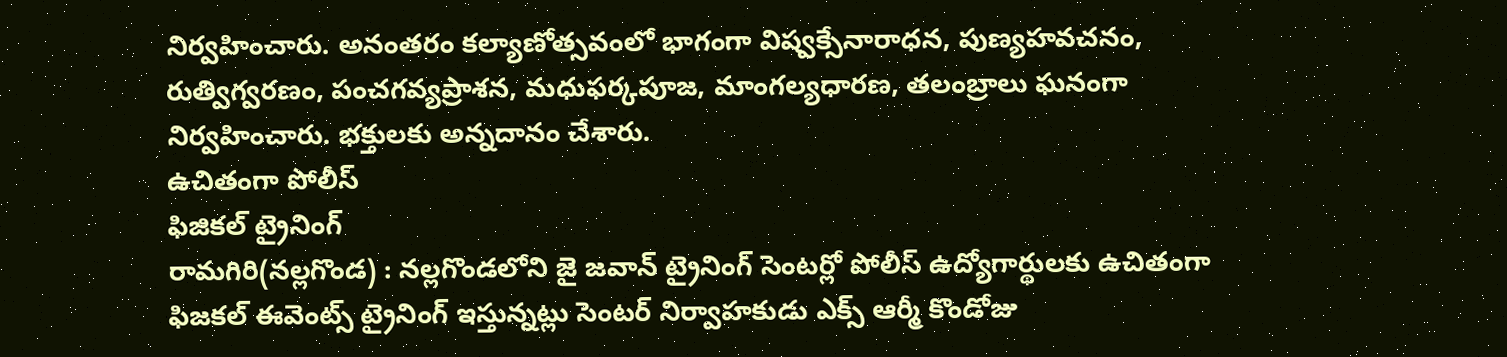నిర్వహించారు. అనంతరం కల్యాణోత్సవంలో భాగంగా విష్వక్సేనారాధన, పుణ్యహవచనం, రుత్విగ్వరణం, పంచగవ్యప్రాశన, మధుఫర్కపూజ, మాంగల్యధారణ, తలంబ్రాలు ఘనంగా నిర్వహించారు. భక్తులకు అన్నదానం చేశారు.
ఉచితంగా పోలీస్
ఫిజికల్ ట్రైనింగ్
రామగిరి(నల్లగొండ) : నల్లగొండలోని జై జవాన్ ట్రైనింగ్ సెంటర్లో పోలీస్ ఉద్యోగార్థులకు ఉచితంగా ఫిజకల్ ఈవెంట్స్ ట్రైనింగ్ ఇస్తున్నట్లు సెంటర్ నిర్వాహకుడు ఎక్స్ ఆర్మీ కొండోజు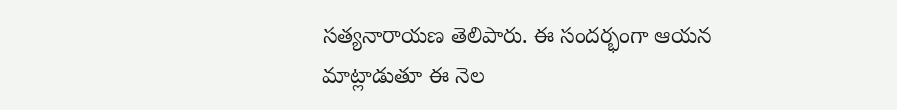సత్యనారాయణ తెలిపారు. ఈ సందర్భంగా ఆయన మాట్లాడుతూ ఈ నెల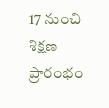17 నుంచి శిక్షణ ప్రారంభం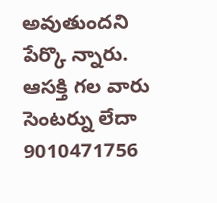అవుతుందని పేర్కొ న్నారు. ఆసక్తి గల వారు సెంటర్ను లేదా 9010471756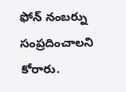ఫోన్ నంబర్ను సంప్రదించాలని కోరారు.